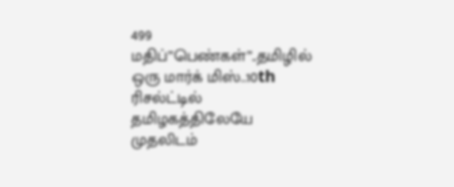499 மதிப்”பெண்கள்”..தமிழில் ஒரு மார்க் மிஸ்..10th ரிசல்ட்டில் தமிழகத்திலேயே முதலிடம்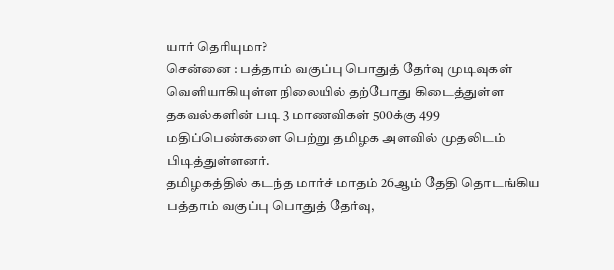யார் தெரியுமா?
சென்னை : பத்தாம் வகுப்பு பொதுத் தேர்வு முடிவுகள் வெளியாகியுள்ள நிலையில் தற்போது கிடைத்துள்ள தகவல்களின் படி 3 மாணவிகள் 500க்கு 499 மதிப்பெண்களை பெற்று தமிழக அளவில் முதலிடம் பிடித்துள்ளனர்.
தமிழகத்தில் கடந்த மார்ச் மாதம் 26ஆம் தேதி தொடங்கிய பத்தாம் வகுப்பு பொதுத் தேர்வு,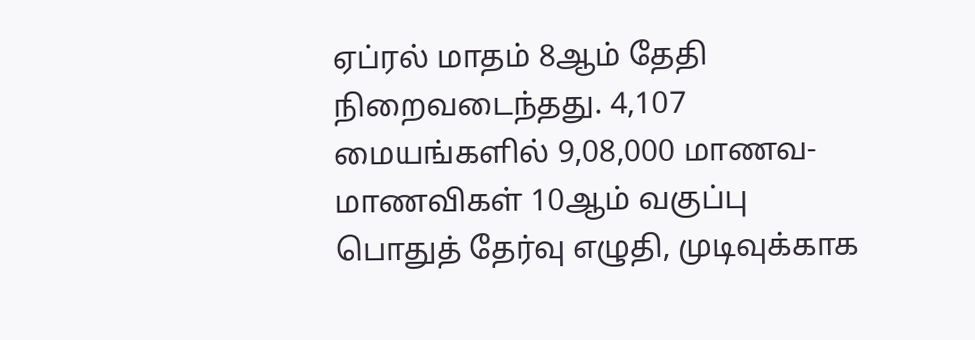ஏப்ரல் மாதம் 8ஆம் தேதி நிறைவடைந்தது. 4,107 மையங்களில் 9,08,000 மாணவ-மாணவிகள் 10ஆம் வகுப்பு பொதுத் தேர்வு எழுதி, முடிவுக்காக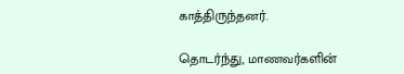காத்திருந்தனர்.

தொடர்ந்து, மாணவர்களின்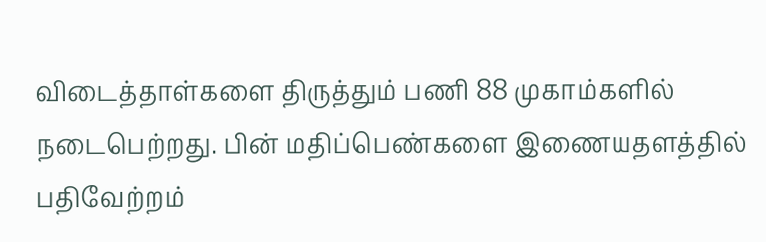விடைத்தாள்களை திருத்தும் பணி 88 முகாம்களில் நடைபெற்றது. பின் மதிப்பெண்களை இணையதளத்தில் பதிவேற்றம்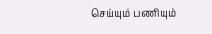செய்யும் பணியும்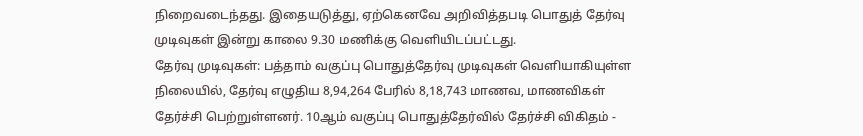நிறைவடைந்தது. இதையடுத்து, ஏற்கெனவே அறிவித்தபடி பொதுத் தேர்வு முடிவுகள் இன்று காலை 9.30 மணிக்கு வெளியிடப்பட்டது.
தேர்வு முடிவுகள்: பத்தாம் வகுப்பு பொதுத்தேர்வு முடிவுகள் வெளியாகியுள்ள நிலையில், தேர்வு எழுதிய 8,94,264 பேரில் 8,18,743 மாணவ, மாணவிகள் தேர்ச்சி பெற்றுள்ளனர். 10ஆம் வகுப்பு பொதுத்தேர்வில் தேர்ச்சி விகிதம் -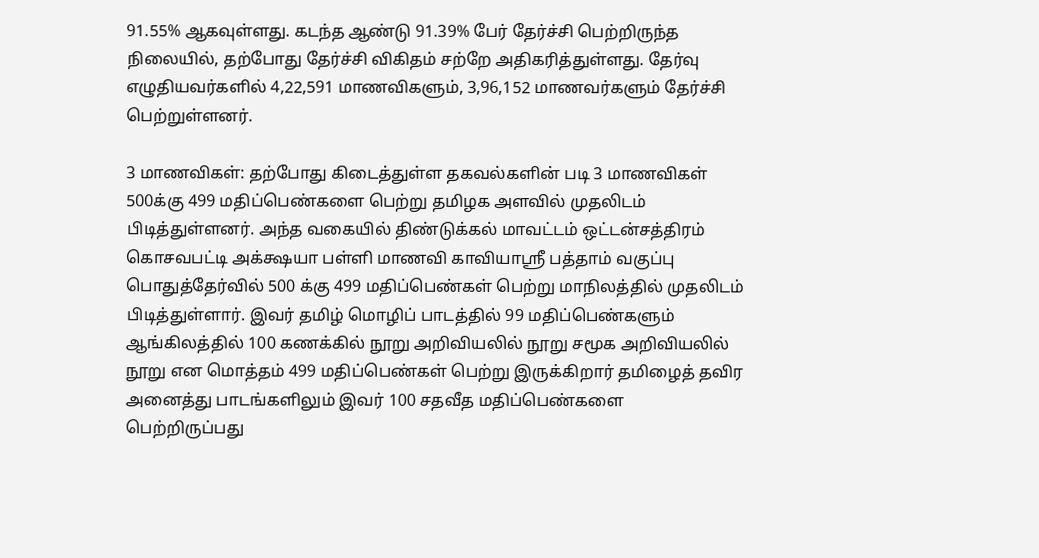91.55% ஆகவுள்ளது. கடந்த ஆண்டு 91.39% பேர் தேர்ச்சி பெற்றிருந்த நிலையில், தற்போது தேர்ச்சி விகிதம் சற்றே அதிகரித்துள்ளது. தேர்வு எழுதியவர்களில் 4,22,591 மாணவிகளும், 3,96,152 மாணவர்களும் தேர்ச்சி பெற்றுள்ளனர்.

3 மாணவிகள்: தற்போது கிடைத்துள்ள தகவல்களின் படி 3 மாணவிகள் 500க்கு 499 மதிப்பெண்களை பெற்று தமிழக அளவில் முதலிடம் பிடித்துள்ளனர். அந்த வகையில் திண்டுக்கல் மாவட்டம் ஒட்டன்சத்திரம் கொசவபட்டி அக்க்ஷயா பள்ளி மாணவி காவியாஶ்ரீ பத்தாம் வகுப்பு பொதுத்தேர்வில் 500 க்கு 499 மதிப்பெண்கள் பெற்று மாநிலத்தில் முதலிடம் பிடித்துள்ளார். இவர் தமிழ் மொழிப் பாடத்தில் 99 மதிப்பெண்களும் ஆங்கிலத்தில் 100 கணக்கில் நூறு அறிவியலில் நூறு சமூக அறிவியலில் நூறு என மொத்தம் 499 மதிப்பெண்கள் பெற்று இருக்கிறார் தமிழைத் தவிர அனைத்து பாடங்களிலும் இவர் 100 சதவீத மதிப்பெண்களை பெற்றிருப்பது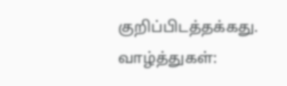குறிப்பிடத்தக்கது.
வாழ்த்துகள்: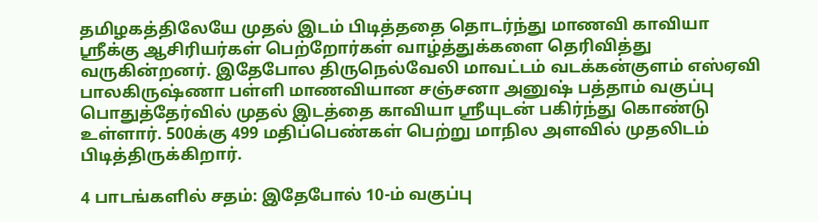தமிழகத்திலேயே முதல் இடம் பிடித்ததை தொடர்ந்து மாணவி காவியா ஸ்ரீக்கு ஆசிரியர்கள் பெற்றோர்கள் வாழ்த்துக்களை தெரிவித்து வருகின்றனர். இதேபோல திருநெல்வேலி மாவட்டம் வடக்கன்குளம் எஸ்ஏவி பாலகிருஷ்ணா பள்ளி மாணவியான சஞ்சனா அனுஷ் பத்தாம் வகுப்பு பொதுத்தேர்வில் முதல் இடத்தை காவியா ஸ்ரீயுடன் பகிர்ந்து கொண்டு உள்ளார். 500க்கு 499 மதிப்பெண்கள் பெற்று மாநில அளவில் முதலிடம் பிடித்திருக்கிறார்.

4 பாடங்களில் சதம்: இதேபோல் 10-ம் வகுப்பு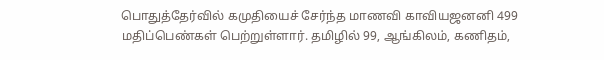பொதுத்தேர்வில் கமுதியைச் சேர்ந்த மாணவி காவியஜனனி 499 மதிப்பெண்கள் பெற்றுள்ளார். தமிழில் 99, ஆங்கிலம், கணிதம்,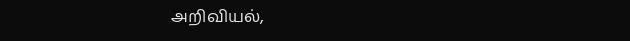அறிவியல்,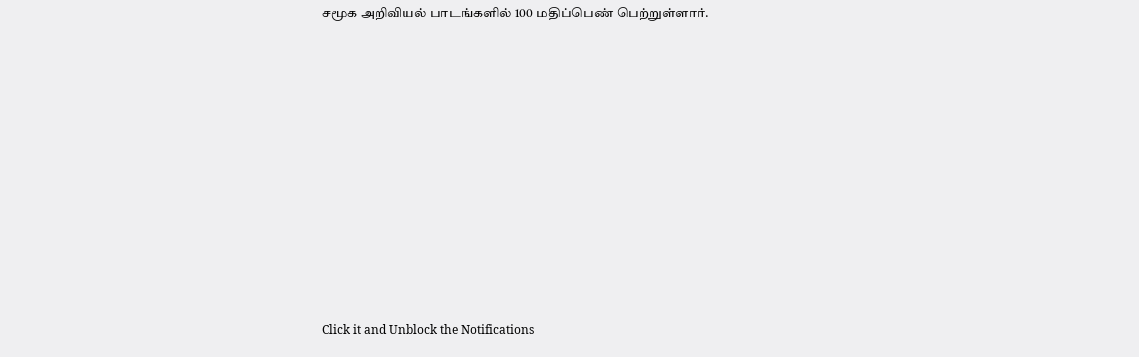சமூக அறிவியல் பாடங்களில் 100 மதிப்பெண் பெற்றுள்ளார்.












Click it and Unblock the Notifications